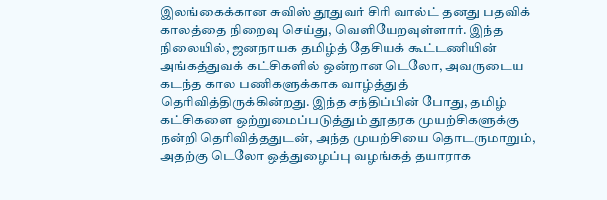இலங்கைக்கான சுவிஸ் தூதுவர் சிரி வால்ட் தனது பதவிக் காலத்தை நிறைவு செய்து, வெளியேறவுள்ளார். இந்த நிலையில், ஜனநாயக தமிழ்த் தேசியக் கூட்டணியின் அங்கத்துவக் கட்சிகளில் ஒன்றான டெலோ, அவருடைய கடந்த கால பணிகளுக்காக வாழ்த்துத் தெரிவித்திருக்கின்றது. இந்த சந்திப்பின் போது, தமிழ் கட்சிகளை ஒற்றுமைப்படுத்தும் தூதரக முயற்சிகளுக்கு நன்றி தெரிவித்ததுடன், அந்த முயற்சியை தொடருமாறும், அதற்கு டெலோ ஒத்துழைப்பு வழங்கத் தயாராக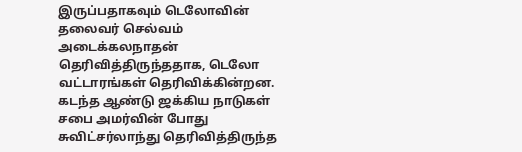இருப்பதாகவும் டெலோவின் தலைவர் செல்வம் அடைக்கலநாதன் தெரிவித்திருந்ததாக, டெலோ வட்டாரங்கள் தெரிவிக்கின்றன.
கடந்த ஆண்டு ஜக்கிய நாடுகள் சபை அமர்வின் போது சுவிட்சர்லாந்து தெரிவித்திருந்த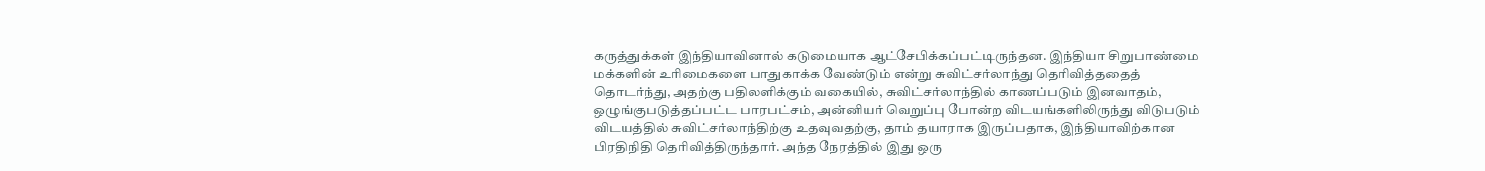கருத்துக்கள் இந்தியாவினால் கடுமையாக ஆட்சேபிக்கப்பட்டிருந்தன. இந்தியா சிறுபாண்மை மக்களின் உரிமைகளை பாதுகாக்க வேண்டும் என்று சுவிட்சர்லாந்து தெரிவித்ததைத் தொடர்ந்து, அதற்கு பதிலளிக்கும் வகையில், சுவிட்சர்லாந்தில் காணப்படும் இனவாதம், ஒழுங்குபடுத்தப்பட்ட பாரபட்சம், அன்னியர் வெறுப்பு போன்ற விடயங்களிலிருந்து விடுபடும் விடயத்தில் சுவிட்சர்லாந்திற்கு உதவுவதற்கு, தாம் தயாராக இருப்பதாக, இந்தியாவிற்கான பிரதிநிதி தெரிவித்திருந்தார். அந்த நேரத்தில் இது ஒரு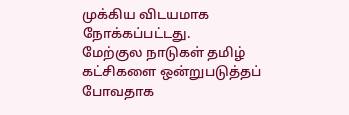முக்கிய விடயமாக நோக்கப்பட்டது.
மேற்குல நாடுகள் தமிழ் கட்சிகளை ஒன்றுபடுத்தப் போவதாக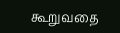கூறுவதை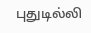புதுடில்லி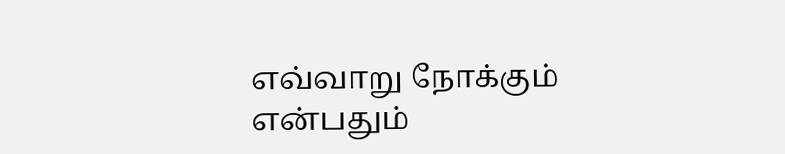எவ்வாறு நோக்கும் என்பதும்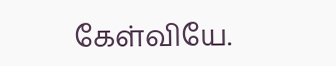கேள்வியே.